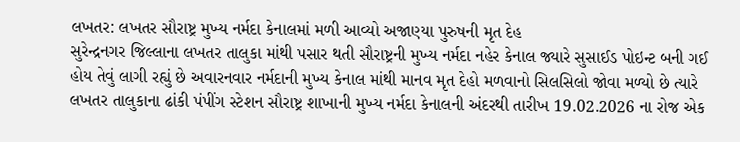લખતર: લખતર સૌરાષ્ટ્ર મુખ્ય નર્મદા કેનાલમાં મળી આવ્યો અજાણ્યા પુરુષની મૃત દેહ
સુરેન્દ્રનગર જિલ્લાના લખતર તાલુકા માંથી પસાર થતી સૌરાષ્ટ્રની મુખ્ય નર્મદા નહેર કેનાલ જ્યારે સુસાઈડ પોઇન્ટ બની ગઈ હોય તેવું લાગી રહ્યું છે અવારનવાર નર્મદાની મુખ્ય કેનાલ માંથી માનવ મૃત દેહો મળવાનો સિલસિલો જોવા મળ્યો છે ત્યારે લખતર તાલુકાના ઢાંકી પંપીંગ સ્ટેશન સૌરાષ્ટ્ર શાખાની મુખ્ય નર્મદા કેનાલની અંદરથી તારીખ 19.02.2026 ના રોજ એક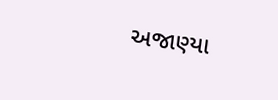અજાણ્યા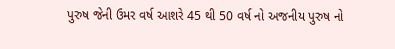પુરુષ જેની ઉમર વર્ષ આશરે 45 થી 50 વર્ષ નો અજનીય પુરુષ નો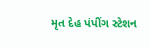મૃત દેહ પંપીંગ સ્ટેશન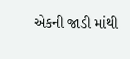એકની જાડી માંથી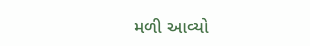મળી આવ્યો